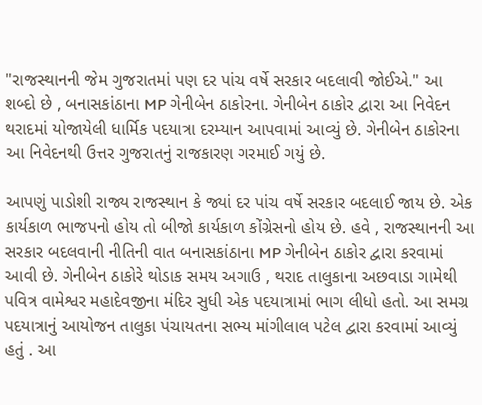"રાજસ્થાનની જેમ ગુજરાતમાં પણ દર પાંચ વર્ષે સરકાર બદલાવી જોઈએ." આ શબ્દો છે , બનાસકાંઠાના MP ગેનીબેન ઠાકોરના. ગેનીબેન ઠાકોર દ્વારા આ નિવેદન થરાદમાં યોજાયેલી ધાર્મિક પદયાત્રા દરમ્યાન આપવામાં આવ્યું છે. ગેનીબેન ઠાકોરના આ નિવેદનથી ઉત્તર ગુજરાતનું રાજકારણ ગરમાઈ ગયું છે.

આપણું પાડોશી રાજ્ય રાજસ્થાન કે જ્યાં દર પાંચ વર્ષે સરકાર બદલાઈ જાય છે. એક કાર્યકાળ ભાજપનો હોય તો બીજો કાર્યકાળ કોંગ્રેસનો હોય છે. હવે , રાજસ્થાનની આ સરકાર બદલવાની નીતિની વાત બનાસકાંઠાના MP ગેનીબેન ઠાકોર દ્વારા કરવામાં આવી છે. ગેનીબેન ઠાકોરે થોડાક સમય અગાઉ , થરાદ તાલુકાના અછવાડા ગામેથી પવિત્ર વામેશ્વર મહાદેવજીના મંદિર સુધી એક પદયાત્રામાં ભાગ લીધો હતો. આ સમગ્ર પદયાત્રાનું આયોજન તાલુકા પંચાયતના સભ્ય માંગીલાલ પટેલ દ્વારા કરવામાં આવ્યું હતું . આ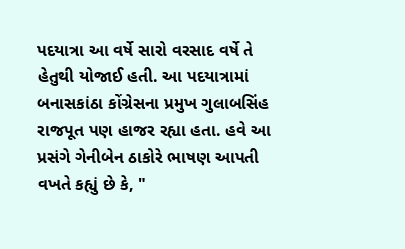પદયાત્રા આ વર્ષે સારો વરસાદ વર્ષે તે હેતુથી યોજાઈ હતી. આ પદયાત્રામાં બનાસકાંઠા કોંગ્રેસના પ્રમુખ ગુલાબસિંહ રાજપૂત પણ હાજર રહ્યા હતા. હવે આ પ્રસંગે ગેનીબેન ઠાકોરે ભાષણ આપતી વખતે કહ્યું છે કે, "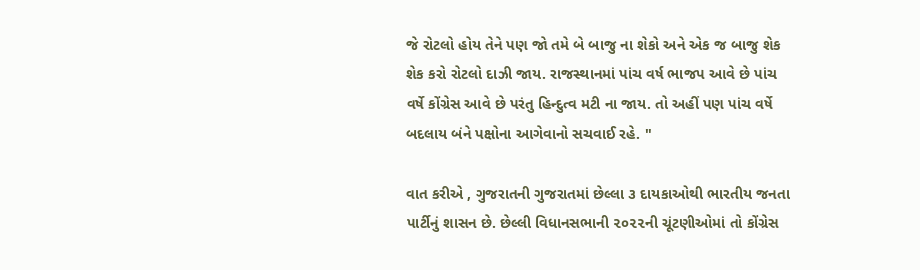જે રોટલો હોય તેને પણ જો તમે બે બાજુ ના શેકો અને એક જ બાજુ શેક શેક કરો રોટલો દાઝી જાય. રાજસ્થાનમાં પાંચ વર્ષ ભાજપ આવે છે પાંચ વર્ષે કોંગ્રેસ આવે છે પરંતુ હિન્દુત્વ મટી ના જાય. તો અહીં પણ પાંચ વર્ષે બદલાય બંને પક્ષોના આગેવાનો સચવાઈ રહે. "

વાત કરીએ , ગુજરાતની ગુજરાતમાં છેલ્લા ૩ દાયકાઓથી ભારતીય જનતા પાર્ટીનું શાસન છે. છેલ્લી વિધાનસભાની ૨૦૨૨ની ચૂંટણીઓમાં તો કોંગ્રેસ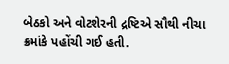બેઠકો અને વોટશેરની દ્રષ્ટિએ સૌથી નીચા ક્રમાંકે પહોંચી ગઈ હતી.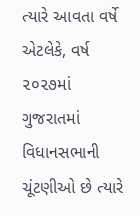ત્યારે આવતા વર્ષે એટલેકે, વર્ષ ૨૦૨૭માં ગુજરાતમાં વિધાનસભાની ચૂંટણીઓ છે ત્યારે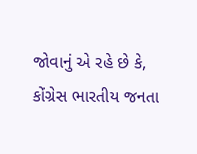જોવાનું એ રહે છે કે, કોંગ્રેસ ભારતીય જનતા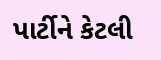પાર્ટીને કેટલી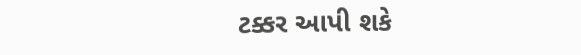ટક્કર આપી શકે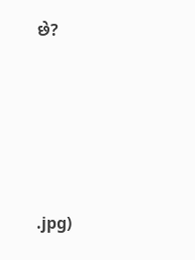છે?







.jpg)